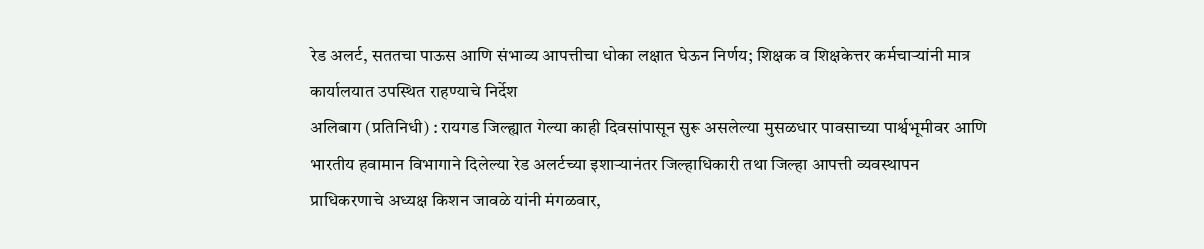रेड अलर्ट, सततचा पाऊस आणि संभाव्य आपत्तीचा धोका लक्षात घेऊन निर्णय; शिक्षक व शिक्षकेत्तर कर्मचाऱ्यांनी मात्र कार्यालयात उपस्थित राहण्याचे निर्देश
अलिबाग (प्रतिनिधी) : रायगड जिल्ह्यात गेल्या काही दिवसांपासून सुरू असलेल्या मुसळधार पावसाच्या पार्श्वभूमीवर आणि भारतीय हवामान विभागाने दिलेल्या रेड अलर्टच्या इशाऱ्यानंतर जिल्हाधिकारी तथा जिल्हा आपत्ती व्यवस्थापन प्राधिकरणाचे अध्यक्ष किशन जावळे यांनी मंगळवार,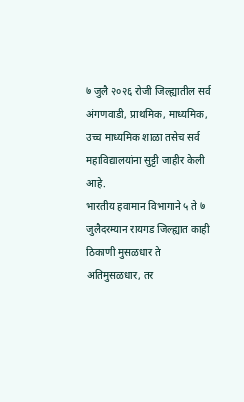७ जुलै २०२६ रोजी जिल्ह्यातील सर्व अंगणवाडी, प्राथमिक, माध्यमिक, उच्च माध्यमिक शाळा तसेच सर्व महाविद्यालयांना सुट्टी जाहीर केली आहे.
भारतीय हवामान विभागाने ५ ते ७ जुलैदरम्यान रायगड जिल्ह्यात काही ठिकाणी मुसळधार ते अतिमुसळधार, तर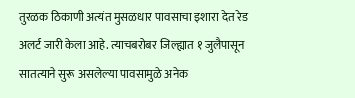तुरळक ठिकाणी अत्यंत मुसळधार पावसाचा इशारा देत रेड अलर्ट जारी केला आहे. त्याचबरोबर जिल्ह्यात १ जुलैपासून सातत्याने सुरू असलेल्या पावसामुळे अनेक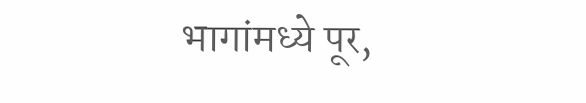भागांमध्ये पूर,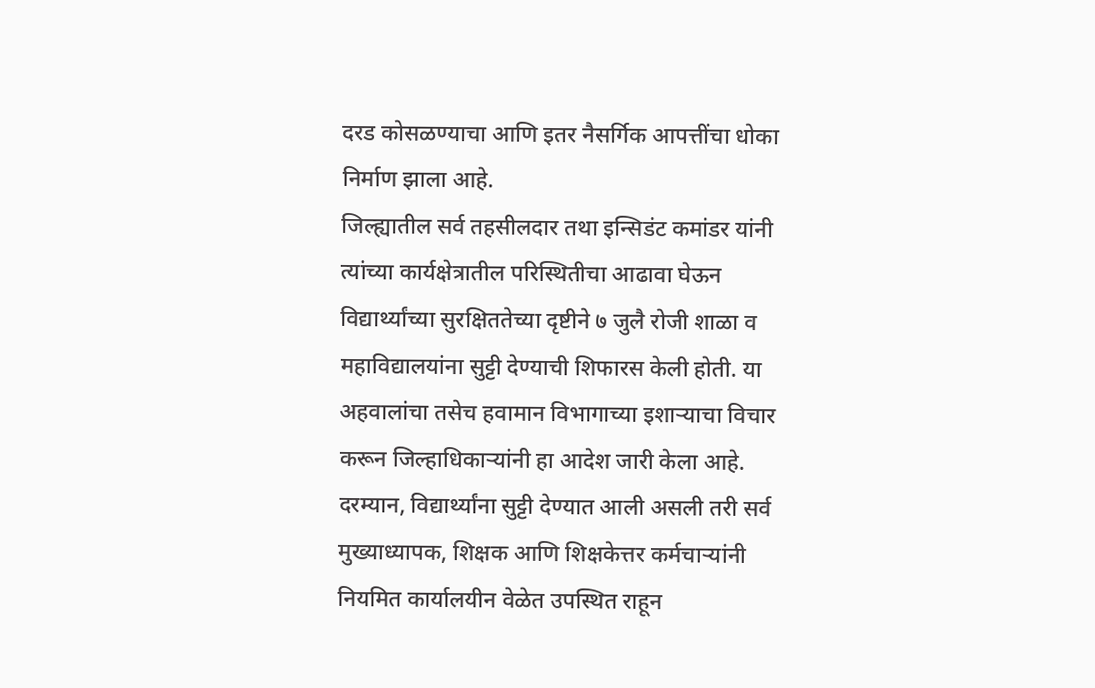दरड कोसळण्याचा आणि इतर नैसर्गिक आपत्तींचा धोका निर्माण झाला आहे.
जिल्ह्यातील सर्व तहसीलदार तथा इन्सिडंट कमांडर यांनी त्यांच्या कार्यक्षेत्रातील परिस्थितीचा आढावा घेऊन विद्यार्थ्यांच्या सुरक्षिततेच्या दृष्टीने ७ जुलै रोजी शाळा व महाविद्यालयांना सुट्टी देण्याची शिफारस केली होती. या अहवालांचा तसेच हवामान विभागाच्या इशाऱ्याचा विचार करून जिल्हाधिकाऱ्यांनी हा आदेश जारी केला आहे.
दरम्यान, विद्यार्थ्यांना सुट्टी देण्यात आली असली तरी सर्व मुख्याध्यापक, शिक्षक आणि शिक्षकेत्तर कर्मचाऱ्यांनी नियमित कार्यालयीन वेळेत उपस्थित राहून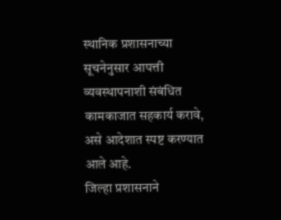स्थानिक प्रशासनाच्या सूचनेनुसार आपत्ती व्यवस्थापनाशी संबंधित कामकाजात सहकार्य करावे, असे आदेशात स्पष्ट करण्यात आले आहे.
जिल्हा प्रशासनाने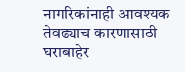नागरिकांनाही आवश्यक तेवढ्याच कारणासाठी घराबाहेर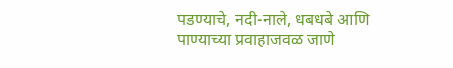पडण्याचे, नदी-नाले, धबधबे आणि पाण्याच्या प्रवाहाजवळ जाणे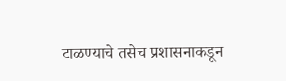टाळण्याचे तसेच प्रशासनाकडून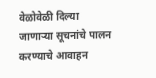वेळोवेळी दिल्या जाणाऱ्या सूचनांचे पालन करण्याचे आवाहन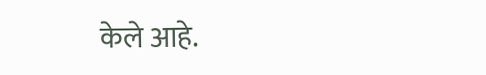केले आहे.